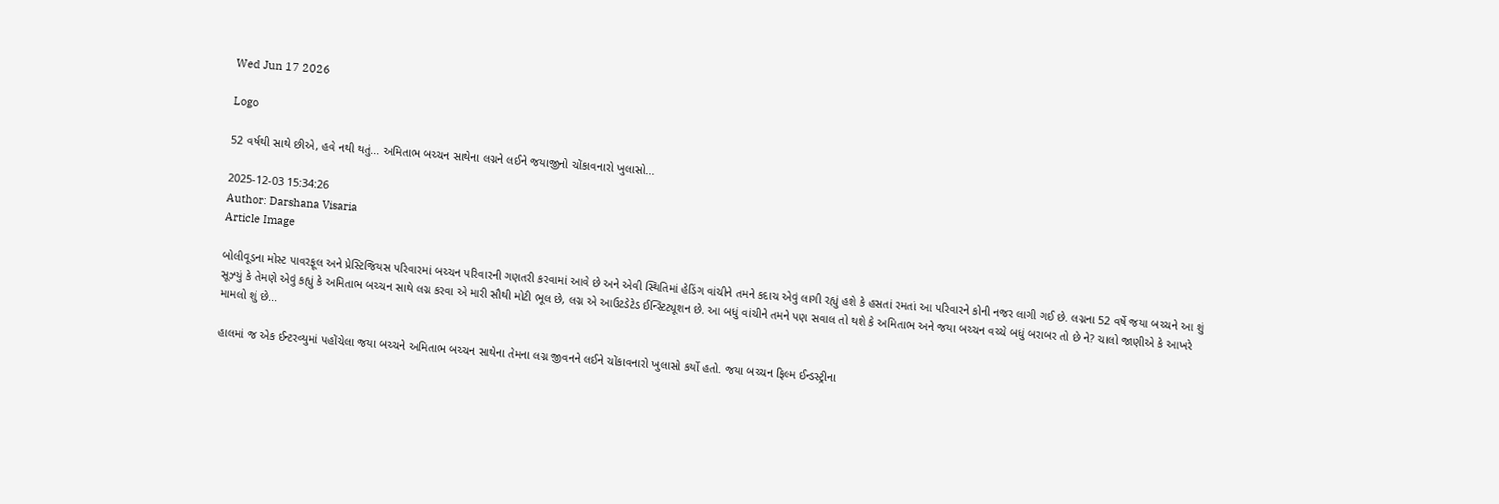Wed Jun 17 2026

Logo

52 વર્ષથી સાથે છીએ, હવે નથી થતું... અમિતાભ બચ્ચન સાથેના લગ્નને લઈને જયાજીનો ચોંકાવનારો ખુલાસો...

2025-12-03 15:34:26
Author: Darshana Visaria
Article Image

બોલીવૂડના મોસ્ટ પાવરફૂલ અને પ્રેસ્ટિજિયસ પરિવારમાં બચ્ચન પરિવારની ગણતરી કરવામાં આવે છે અને એવી સ્થિતિમાં હેડિંગ વાંચીને તમને કદાચ એવું લાગી રહ્યું હશે કે હસતાં રમતાં આ પરિવારને કોની નજર લાગી ગઈ છે. લગ્નના 52 વર્ષે જયા બચ્ચને આ શું સૂઝ્યું કે તેમણે એવું કહ્યું કે અમિતાભ બચ્ચન સાથે લગ્ન કરવા એ મારી સૌથી મોટી ભૂલ છે, લગ્ન એ આઉટડેટેડ ઈન્સ્ટિટ્યૂશન છે. આ બધું વાંચીને તમને પણ સવાલ તો થશે કે અમિતાભ અને જયા બચ્ચન વચ્ચે બધું બરાબર તો છે ને? ચાલો જાણીએ કે આખરે મામલો શું છે...

હાલમાં જ એક ઈન્ટરવ્યુમાં પહોંચેલા જયા બચ્ચને અમિતાભ બચ્ચન સાથેના તેમના લગ્ન જીવનને લઈને ચોંકાવનારો ખુલાસો કર્યો હતો. જયા બચ્ચન ફિલ્મ ઈન્ડસ્ટ્રીના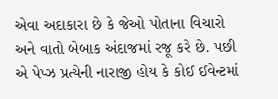એવા અદાકારા છે કે જેઓ પોતાના વિચારો અને વાતો બેબાક અંદાજમાં રજૂ કરે છે. પછી એ પેપ્ઝ પ્રત્યેની નારાજી હોય કે કોઈ ઈવેન્ટમાં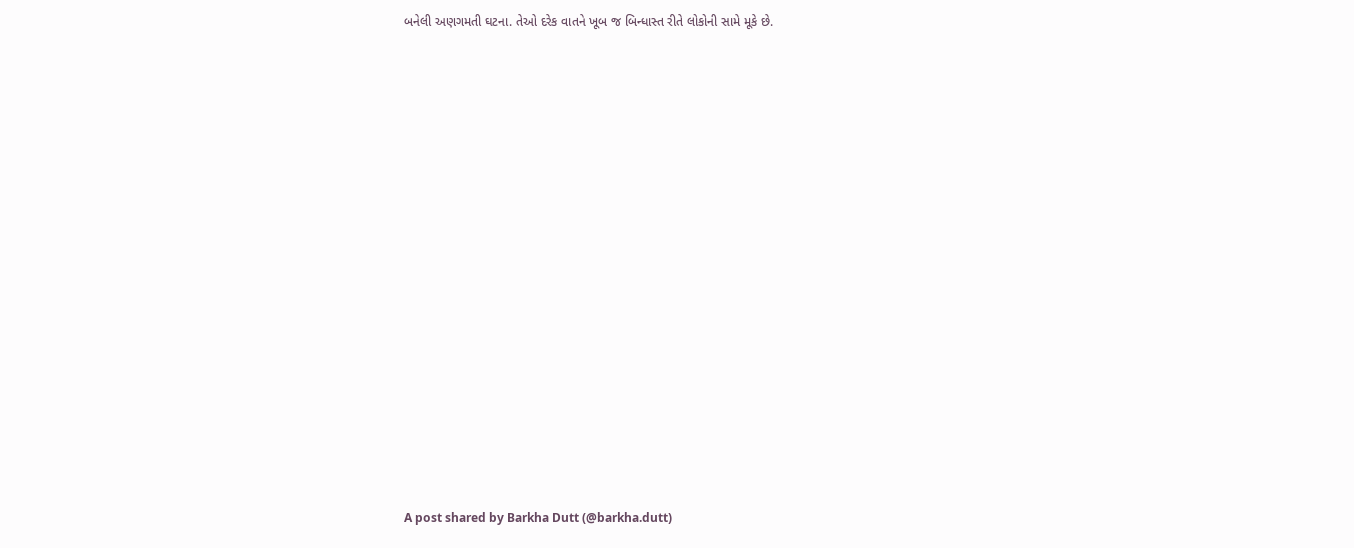બનેલી અણગમતી ઘટના. તેઓ દરેક વાતને ખૂબ જ બિન્ધાસ્ત રીતે લોકોની સામે મૂકે છે.

















A post shared by Barkha Dutt (@barkha.dutt)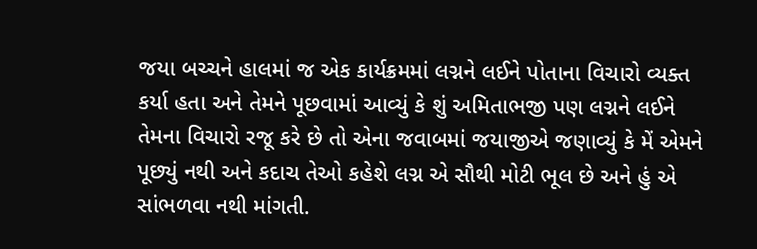જયા બચ્ચને હાલમાં જ એક કાર્યક્રમમાં લગ્નને લઈને પોતાના વિચારો વ્યક્ત કર્યા હતા અને તેમને પૂછવામાં આવ્યું કે શું અમિતાભજી પણ લગ્નને લઈને તેમના વિચારો રજૂ કરે છે તો એના જવાબમાં જયાજીએ જણાવ્યું કે મેં એમને પૂછ્યું નથી અને કદાચ તેઓ કહેશે લગ્ન એ સૌથી મોટી ભૂલ છે અને હું એ સાંભળવા નથી માંગતી.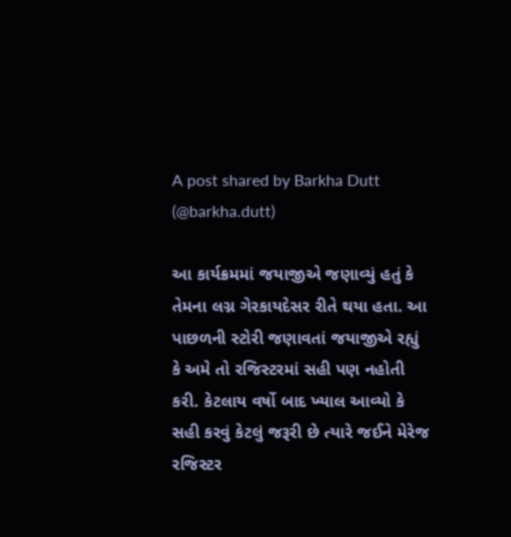A post shared by Barkha Dutt (@barkha.dutt)

આ કાર્યક્રમમાં જયાજીએ જણાવ્યું હતું કે તેમના લગ્ન ગેરકાયદેસર રીતે થયા હતા. આ પાછળની સ્ટોરી જણાવતાં જયાજીએ રહ્યું કે અમે તો રજિસ્ટરમાં સહી પણ નહોતી કરી. કેટલાય વર્ષો બાદ ખ્યાલ આવ્યો કે સહી કરવું કેટલું જરૂરી છે ત્યારે જઈને મેરેજ રજિસ્ટર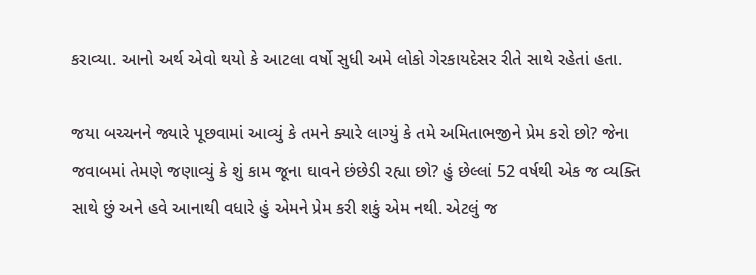કરાવ્યા. આનો અર્થ એવો થયો કે આટલા વર્ષો સુધી અમે લોકો ગેરકાયદેસર રીતે સાથે રહેતાં હતા.

જયા બચ્ચનને જ્યારે પૂછવામાં આવ્યું કે તમને ક્યારે લાગ્યું કે તમે અમિતાભજીને પ્રેમ કરો છો? જેના જવાબમાં તેમણે જણાવ્યું કે શું કામ જૂના ઘાવને છંછેડી રહ્યા છો? હું છેલ્લાં 52 વર્ષથી એક જ વ્યક્તિ સાથે છું અને હવે આનાથી વધારે હું એમને પ્રેમ કરી શકું એમ નથી. એટલું જ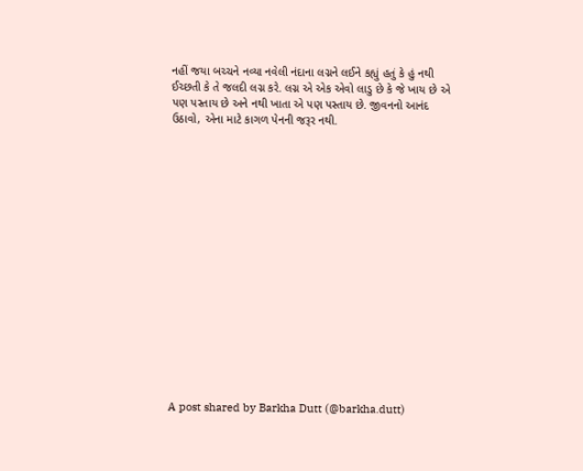નહીં જયા બચ્ચને નવ્યા નવેલી નંદાના લગ્નને લઈને કહ્યું હતું કે હું નથી ઈચ્છતી કે તે જલદી લગ્ન કરે. લગ્ન એ એક એવો લાડુ છે કે જે ખાય છે એ પણ પસ્તાય છે અને નથી ખાતા એ પણ પસ્તાય છે. જીવનનો આનંદ ઉઠાવો, એના માટે કાગળ પેનની જરૂર નથી.

















A post shared by Barkha Dutt (@barkha.dutt)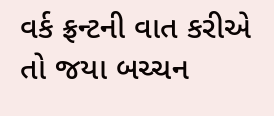વર્ક ફ્રન્ટની વાત કરીએ તો જયા બચ્ચન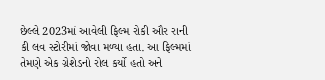છેલ્લે 2023માં આવેલી ફિલ્મ રોકી ઔર રાની કી લવ સ્ટોરીમાં જોવા મળ્યા હતા. આ ફિલ્મમાં તેમણે એક ગ્રેશેડનો રોલ કર્યો હતો અને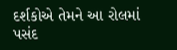દર્શકોએ તેમને આ રોલમાં પસંદ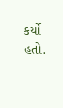કર્યો હતો.